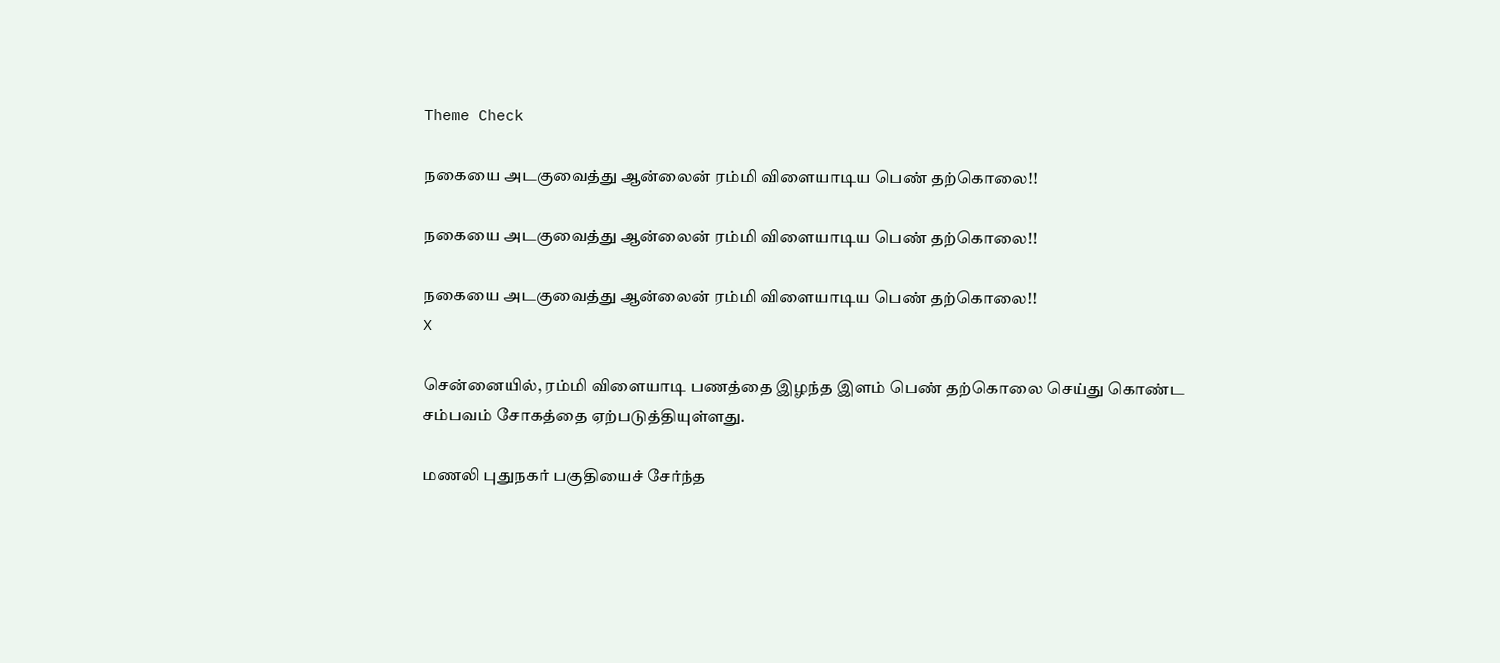Theme Check

நகையை அடகுவைத்து ஆன்லைன் ரம்மி விளையாடிய பெண் தற்கொலை!!

நகையை அடகுவைத்து ஆன்லைன் ரம்மி விளையாடிய பெண் தற்கொலை!!

நகையை அடகுவைத்து ஆன்லைன் ரம்மி விளையாடிய பெண் தற்கொலை!!
X

சென்னையில், ரம்மி விளையாடி பணத்தை இழந்த இளம் பெண் தற்கொலை செய்து கொண்ட சம்பவம் சோகத்தை ஏற்படுத்தியுள்ளது.

மணலி புதுநகர் பகுதியைச் சேர்ந்த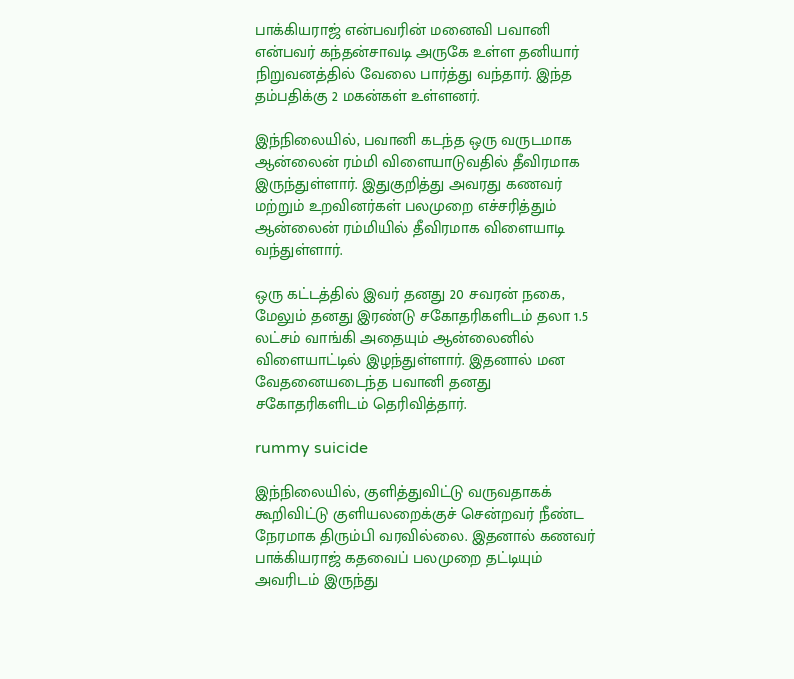பாக்கியராஜ் என்பவரின் மனைவி பவானி என்பவர் கந்தன்சாவடி அருகே உள்ள தனியார் நிறுவனத்தில் வேலை பார்த்து வந்தார். இந்த தம்பதிக்கு 2 மகன்கள் உள்ளனர்.

இந்நிலையில், பவானி கடந்த ஒரு வருடமாக ஆன்லைன் ரம்மி விளையாடுவதில் தீவிரமாக இருந்துள்ளார். இதுகுறித்து அவரது கணவர் மற்றும் உறவினர்கள் பலமுறை எச்சரித்தும் ஆன்லைன் ரம்மியில் தீவிரமாக விளையாடி வந்துள்ளார்.

ஒரு கட்டத்தில் இவர் தனது 20 சவரன் நகை, மேலும் தனது இரண்டு சகோதரிகளிடம் தலா 1.5 லட்சம் வாங்கி அதையும் ஆன்லைனில் விளையாட்டில் இழந்துள்ளார். இதனால் மன வேதனையடைந்த பவானி தனது சகோதரிகளிடம் தெரிவித்தார்.

rummy suicide

இந்நிலையில், குளித்துவிட்டு வருவதாகக் கூறிவிட்டு குளியலறைக்குச் சென்றவர் நீண்ட நேரமாக திரும்பி வரவில்லை. இதனால் கணவர் பாக்கியராஜ் கதவைப் பலமுறை தட்டியும் அவரிடம் இருந்து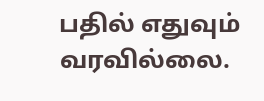பதில் எதுவும் வரவில்லை.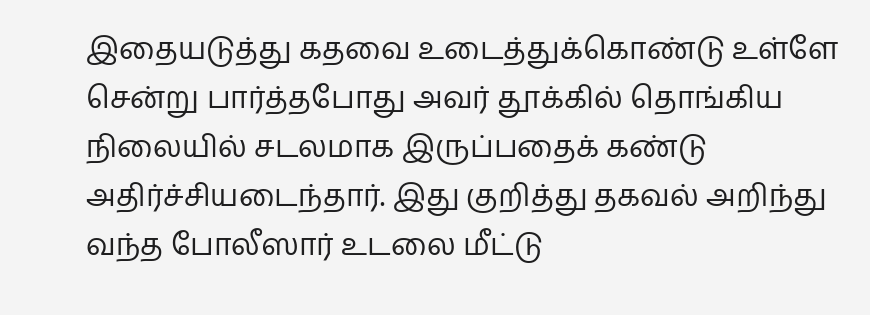இதையடுத்து கதவை உடைத்துக்கொண்டு உள்ளே சென்று பார்த்தபோது அவர் தூக்கில் தொங்கிய நிலையில் சடலமாக இருப்பதைக் கண்டு அதிர்ச்சியடைந்தார். இது குறித்து தகவல் அறிந்து வந்த போலீஸார் உடலை மீட்டு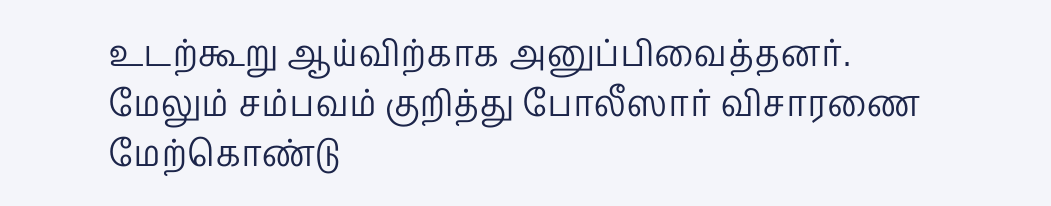உடற்கூறு ஆய்விற்காக அனுப்பிவைத்தனர். மேலும் சம்பவம் குறித்து போலீஸார் விசாரணை மேற்கொண்டு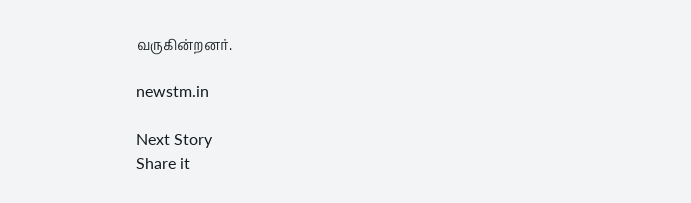வருகின்றனர்.

newstm.in

Next Story
Share it